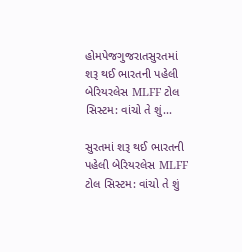હોમપેજગુજરાતસુરતમાં શરૂ થઈ ભારતની પહેલી બેરિયરલેસ MLFF ટોલ સિસ્ટમ: વાંચો તે શું...

સુરતમાં શરૂ થઈ ભારતની પહેલી બેરિયરલેસ MLFF ટોલ સિસ્ટમ: વાંચો તે શું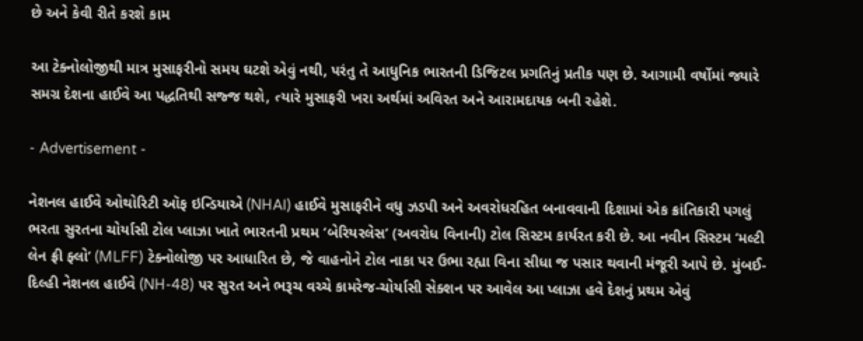છે અને કેવી રીતે કરશે કામ

આ ટેક્નોલોજીથી માત્ર મુસાફરીનો સમય ઘટશે એવું નથી, પરંતુ તે આધુનિક ભારતની ડિજિટલ પ્રગતિનું પ્રતીક પણ છે. આગામી વર્ષોમાં જ્યારે સમગ્ર દેશના હાઈવે આ પદ્ધતિથી સજ્જ થશે, ત્યારે મુસાફરી ખરા અર્થમાં અવિરત અને આરામદાયક બની રહેશે.

- Advertisement -

નેશનલ હાઈવે ઓથોરિટી ઑફ ઇન્ડિયાએ (NHAI) હાઈવે મુસાફરીને વધુ ઝડપી અને અવરોધરહિત બનાવવાની દિશામાં એક ક્રાંતિકારી પગલું ભરતા સુરતના ચોર્યાસી ટોલ પ્લાઝા ખાતે ભારતની પ્રથમ ‘બેરિયરલેસ’ (અવરોધ વિનાની) ટોલ સિસ્ટમ કાર્યરત કરી છે. આ નવીન સિસ્ટમ ‘મલ્ટી લેન ફ્રી ફ્લો’ (MLFF) ટેક્નોલોજી પર આધારિત છે, જે વાહનોને ટોલ નાકા પર ઉભા રહ્યા વિના સીધા જ પસાર થવાની મંજૂરી આપે છે. મુંબઈ-દિલ્હી નેશનલ હાઈવે (NH-48) પર સુરત અને ભરૂચ વચ્ચે કામરેજ-ચોર્યાસી સેક્શન પર આવેલ આ પ્લાઝા હવે દેશનું પ્રથમ એવું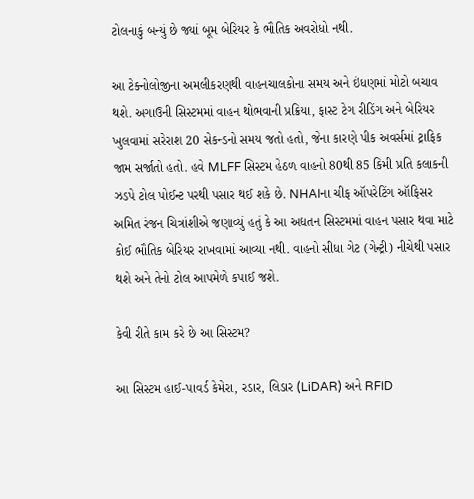ટોલનાકું બન્યું છે જ્યાં બૂમ બેરિયર કે ભૌતિક અવરોધો નથી.

આ ટેક્નોલોજીના અમલીકરણથી વાહનચાલકોના સમય અને ઇંધણમાં મોટો બચાવ થશે. અગાઉની સિસ્ટમમાં વાહન થોભવાની પ્રક્રિયા, ફાસ્ટ ટેગ રીડિંગ અને બેરિયર ખુલવામાં સરેરાશ 20 સેકન્ડનો સમય જતો હતો, જેના કારણે પીક અવર્સમાં ટ્રાફિક જામ સર્જાતો હતો. હવે MLFF સિસ્ટમ હેઠળ વાહનો 80થી 85 કિમી પ્રતિ કલાકની ઝડપે ટોલ પોઈન્ટ પરથી પસાર થઈ શકે છે. NHAIના ચીફ ઑપરેટિંગ ઑફિસર અમિત રંજન ચિત્રાંશીએ જણાવ્યું હતું કે આ અદ્યતન સિસ્ટમમાં વાહન પસાર થવા માટે કોઈ ભૌતિક બેરિયર રાખવામાં આવ્યા નથી. વાહનો સીધા ગેટ (ગેન્ટ્રી) નીચેથી પસાર થશે અને તેનો ટોલ આપમેળે કપાઈ જશે.

કેવી રીતે કામ કરે છે આ સિસ્ટમ?

આ સિસ્ટમ હાઈ-પાવર્ડ કેમેરા, રડાર, લિડાર (LiDAR) અને RFID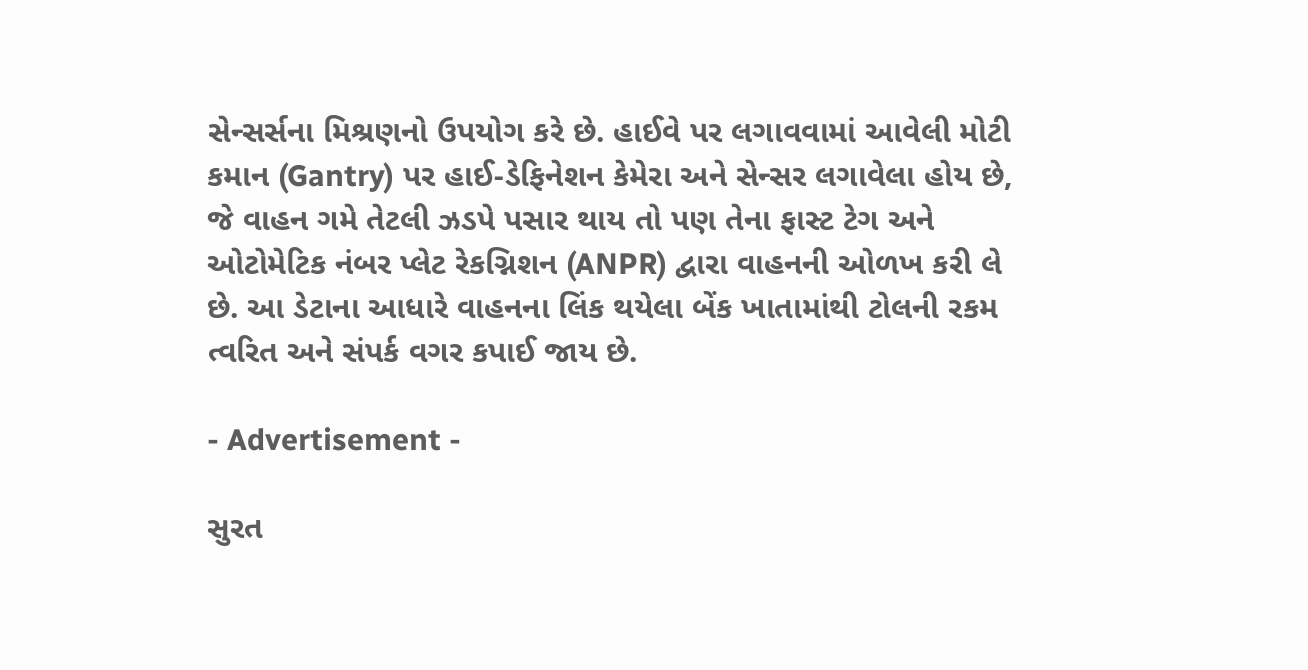સેન્સર્સના મિશ્રણનો ઉપયોગ કરે છે. હાઈવે પર લગાવવામાં આવેલી મોટી કમાન (Gantry) પર હાઈ-ડેફિનેશન કેમેરા અને સેન્સર લગાવેલા હોય છે, જે વાહન ગમે તેટલી ઝડપે પસાર થાય તો પણ તેના ફાસ્ટ ટેગ અને ઓટોમેટિક નંબર પ્લેટ રેકગ્નિશન (ANPR) દ્વારા વાહનની ઓળખ કરી લે છે. આ ડેટાના આધારે વાહનના લિંક થયેલા બેંક ખાતામાંથી ટોલની રકમ ત્વરિત અને સંપર્ક વગર કપાઈ જાય છે.

- Advertisement -

સુરત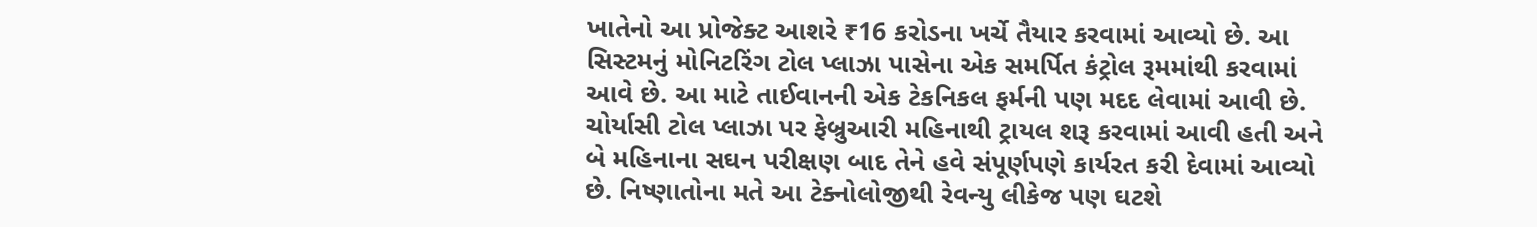ખાતેનો આ પ્રોજેક્ટ આશરે ₹16 કરોડના ખર્ચે તૈયાર કરવામાં આવ્યો છે. આ સિસ્ટમનું મોનિટરિંગ ટોલ પ્લાઝા પાસેના એક સમર્પિત કંટ્રોલ રૂમમાંથી કરવામાં આવે છે. આ માટે તાઈવાનની એક ટેકનિકલ ફર્મની પણ મદદ લેવામાં આવી છે. ચોર્યાસી ટોલ પ્લાઝા પર ફેબ્રુઆરી મહિનાથી ટ્રાયલ શરૂ કરવામાં આવી હતી અને બે મહિનાના સઘન પરીક્ષણ બાદ તેને હવે સંપૂર્ણપણે કાર્યરત કરી દેવામાં આવ્યો છે. નિષ્ણાતોના મતે આ ટેક્નોલોજીથી રેવન્યુ લીકેજ પણ ઘટશે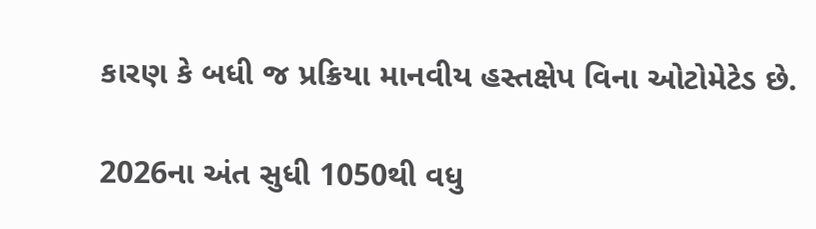કારણ કે બધી જ પ્રક્રિયા માનવીય હસ્તક્ષેપ વિના ઓટોમેટેડ છે.

2026ના અંત સુધી 1050થી વધુ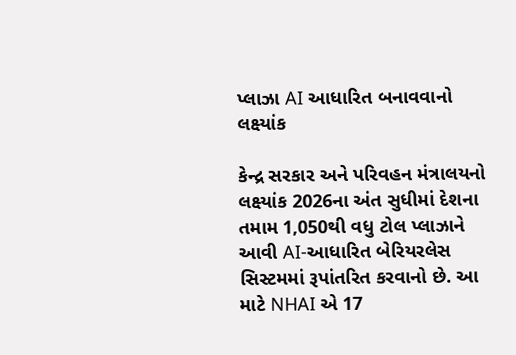પ્લાઝા AI આધારિત બનાવવાનો લક્ષ્યાંક

કેન્દ્ર સરકાર અને પરિવહન મંત્રાલયનો લક્ષ્યાંક 2026ના અંત સુધીમાં દેશના તમામ 1,050થી વધુ ટોલ પ્લાઝાને આવી AI-આધારિત બેરિયરલેસ સિસ્ટમમાં રૂપાંતરિત કરવાનો છે. આ માટે NHAI એ 17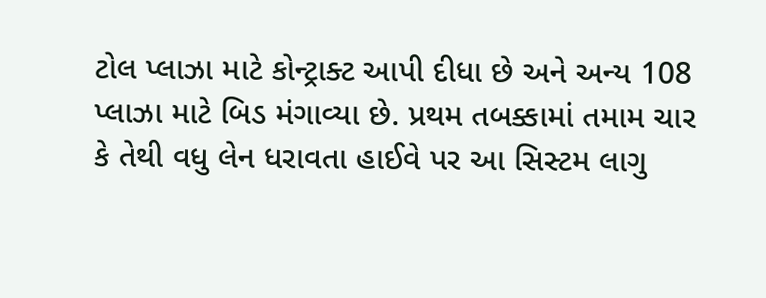ટોલ પ્લાઝા માટે કોન્ટ્રાક્ટ આપી દીધા છે અને અન્ય 108 પ્લાઝા માટે બિડ મંગાવ્યા છે. પ્રથમ તબક્કામાં તમામ ચાર કે તેથી વધુ લેન ધરાવતા હાઈવે પર આ સિસ્ટમ લાગુ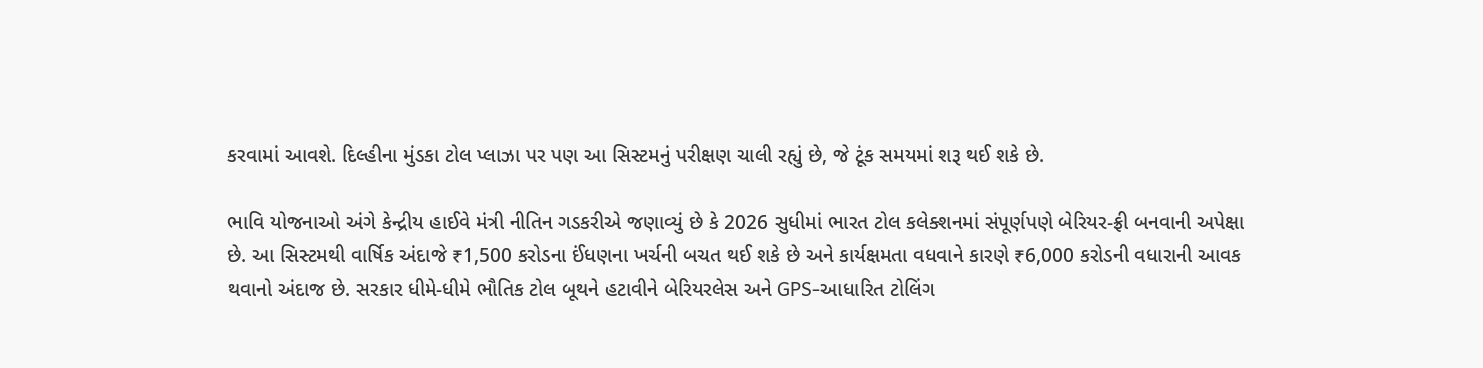કરવામાં આવશે. દિલ્હીના મુંડકા ટોલ પ્લાઝા પર પણ આ સિસ્ટમનું પરીક્ષણ ચાલી રહ્યું છે, જે ટૂંક સમયમાં શરૂ થઈ શકે છે.

ભાવિ યોજનાઓ અંગે કેન્દ્રીય હાઈવે મંત્રી નીતિન ગડકરીએ જણાવ્યું છે કે 2026 સુધીમાં ભારત ટોલ કલેક્શનમાં સંપૂર્ણપણે બેરિયર-ફ્રી બનવાની અપેક્ષા છે. આ સિસ્ટમથી વાર્ષિક અંદાજે ₹1,500 કરોડના ઈંધણના ખર્ચની બચત થઈ શકે છે અને કાર્યક્ષમતા વધવાને કારણે ₹6,000 કરોડની વધારાની આવક થવાનો અંદાજ છે. સરકાર ધીમે-ધીમે ભૌતિક ટોલ બૂથને હટાવીને બેરિયરલેસ અને GPS-આધારિત ટોલિંગ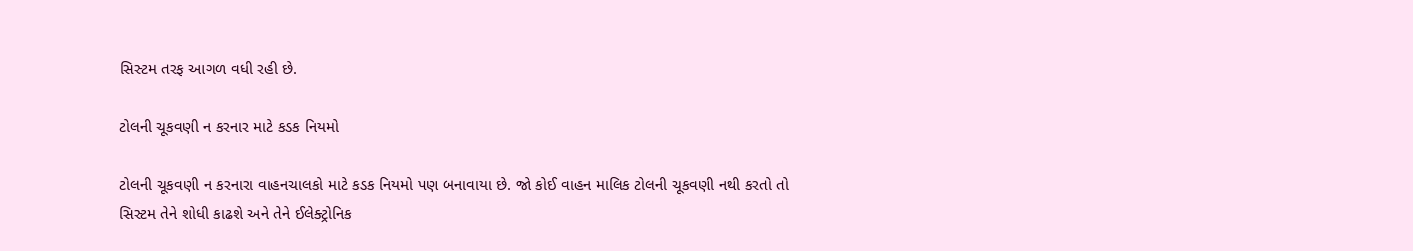સિસ્ટમ તરફ આગળ વધી રહી છે.

ટોલની ચૂકવણી ન કરનાર માટે કડક નિયમો

ટોલની ચૂકવણી ન કરનારા વાહનચાલકો માટે કડક નિયમો પણ બનાવાયા છે. જો કોઈ વાહન માલિક ટોલની ચૂકવણી નથી કરતો તો સિસ્ટમ તેને શોધી કાઢશે અને તેને ઈલેક્ટ્રોનિક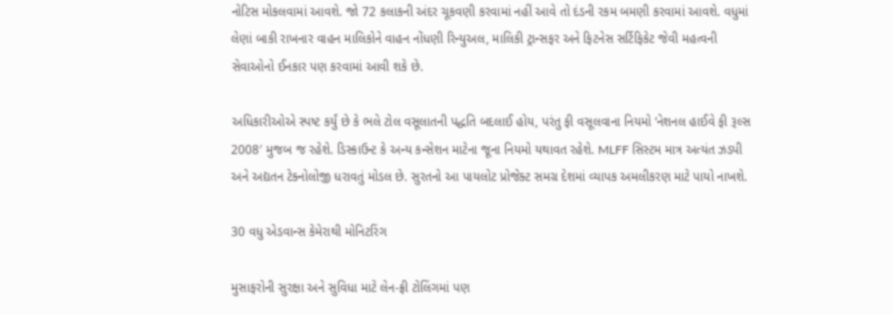નોટિસ મોકલવામાં આવશે. જો 72 કલાકની અંદર ચૂકવણી કરવામાં નહીં આવે તો દંડની રકમ બમણી કરવામાં આવશે. વધુમાં લેણાં બાકી રાખનાર વાહન માલિકોને વાહન નોંધણી રિન્યુઅલ, માલિકી ટ્રાન્સફર અને ફિટનેસ સર્ટિફિકેટ જેવી મહત્વની સેવાઓનો ઈનકાર પણ કરવામાં આવી શકે છે.

અધિકારીઓએ સ્પષ્ટ કર્યું છે કે ભલે ટોલ વસૂલાતની પદ્ધતિ બદલાઈ હોય, પરંતુ ફી વસૂલવાના નિયમો ‘નેશનલ હાઈવે ફી રૂલ્સ 2008′ મુજબ જ રહેશે. ડિસ્કાઉન્ટ કે અન્ય કન્સેશન માટેના જૂના નિયમો યથાવત રહેશે. MLFF સિસ્ટમ માત્ર અત્યંત ઝડપી અને અદ્યતન ટેક્નોલોજી ધરાવતું મોડલ છે. સુરતનો આ પાયલોટ પ્રોજેક્ટ સમગ્ર દેશમાં વ્યાપક અમલીકરણ માટે પાયો નાખશે.

30 વધુ એડવાન્સ કેમેરાથી મોનિટરિંગ

મુસાફરોની સુરક્ષા અને સુવિધા માટે લેન-ફ્રી ટોલિંગમાં પણ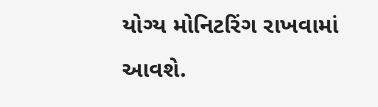યોગ્ય મોનિટરિંગ રાખવામાં આવશે.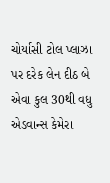ચોર્યાસી ટોલ પ્લાઝા પર દરેક લેન દીઠ બે એવા કુલ 30થી વધુ એડવાન્સ કેમેરા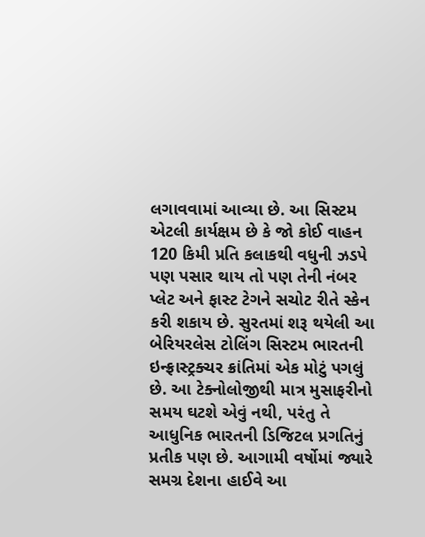લગાવવામાં આવ્યા છે. આ સિસ્ટમ એટલી કાર્યક્ષમ છે કે જો કોઈ વાહન 120 કિમી પ્રતિ કલાકથી વધુની ઝડપે પણ પસાર થાય તો પણ તેની નંબર પ્લેટ અને ફાસ્ટ ટેગને સચોટ રીતે સ્કેન કરી શકાય છે. સુરતમાં શરૂ થયેલી આ બેરિયરલેસ ટોલિંગ સિસ્ટમ ભારતની ઇન્ફ્રાસ્ટ્રક્ચર ક્રાંતિમાં એક મોટું પગલું છે. આ ટેક્નોલોજીથી માત્ર મુસાફરીનો સમય ઘટશે એવું નથી, પરંતુ તે આધુનિક ભારતની ડિજિટલ પ્રગતિનું પ્રતીક પણ છે. આગામી વર્ષોમાં જ્યારે સમગ્ર દેશના હાઈવે આ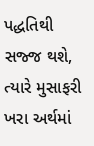પદ્ધતિથી સજ્જ થશે, ત્યારે મુસાફરી ખરા અર્થમાં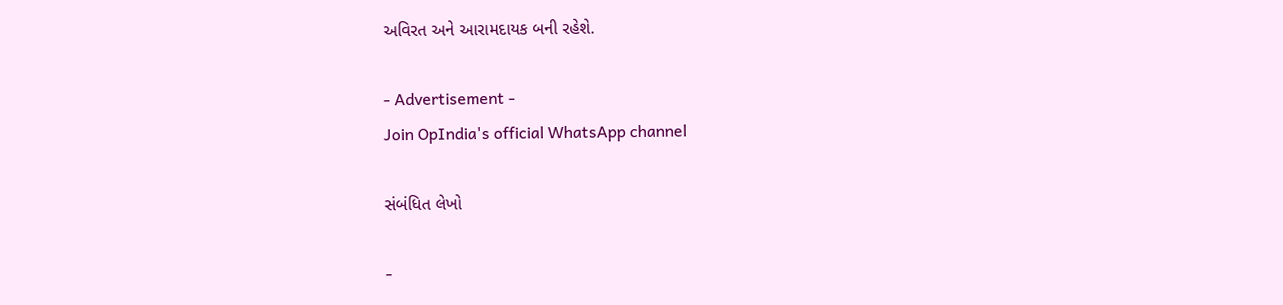અવિરત અને આરામદાયક બની રહેશે.

- Advertisement -
Join OpIndia's official WhatsApp channel

સંબંધિત લેખો

-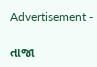Advertisement -

તાજા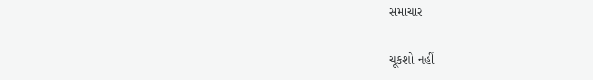સમાચાર

ચૂકશો નહીં